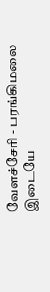வேளச்சேரி - பரங்கிமலை இடையே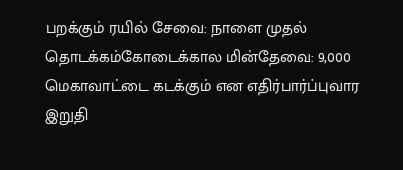பறக்கும் ரயில் சேவை: நாளை முதல் தொடக்கம்கோடைக்கால மின்தேவை: 9,000 மெகாவாட்டை கடக்கும் என எதிர்பார்ப்புவார இறுதி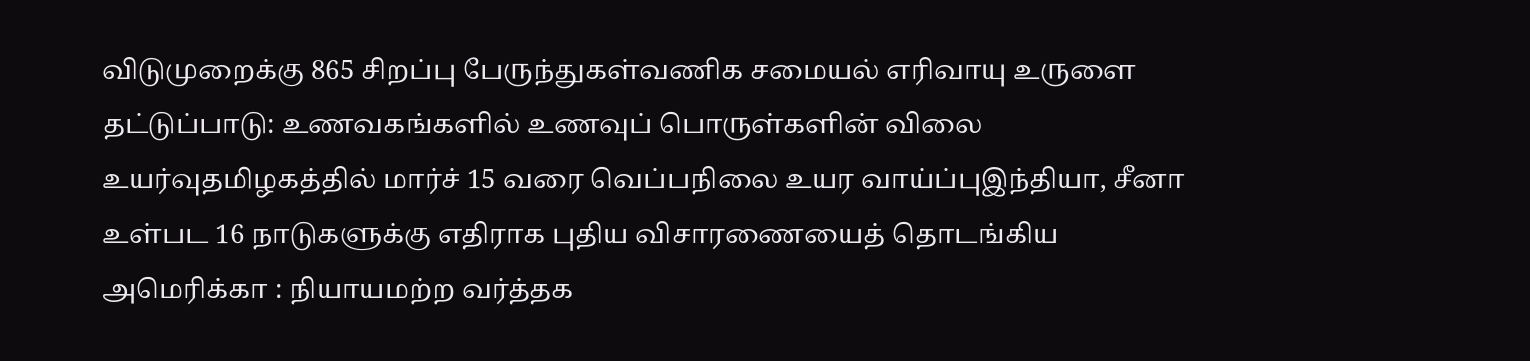விடுமுறைக்கு 865 சிறப்பு பேருந்துகள்வணிக சமையல் எரிவாயு உருளை தட்டுப்பாடு: உணவகங்களில் உணவுப் பொருள்களின் விலை உயர்வுதமிழகத்தில் மார்ச் 15 வரை வெப்பநிலை உயர வாய்ப்புஇந்தியா, சீனா உள்பட 16 நாடுகளுக்கு எதிராக புதிய விசாரணையைத் தொடங்கிய அமெரிக்கா : நியாயமற்ற வர்த்தக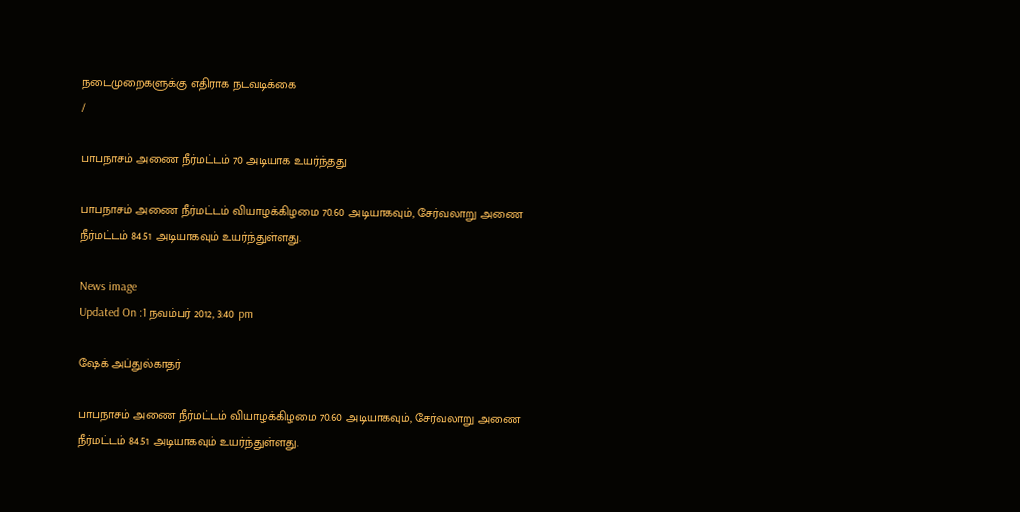நடைமுறைகளுக்கு எதிராக நடவடிக்கை
/

பாபநாசம் அணை நீர்மட்டம் 70 அடியாக உயர்ந்தது

பாபநாசம் அணை நீர்மட்டம் வியாழக்கிழமை 70.60 அடியாகவும், சேர்வலாறு அணை நீர்மட்டம் 84.51 அடியாகவும் உயர்ந்துள்ளது.

News image
Updated On :1 நவம்பர் 2012, 3:40 pm

ஷேக் அப்துல்காதர்

பாபநாசம் அணை நீர்மட்டம் வியாழக்கிழமை 70.60 அடியாகவும், சேர்வலாறு அணை நீர்மட்டம் 84.51 அடியாகவும் உயர்ந்துள்ளது.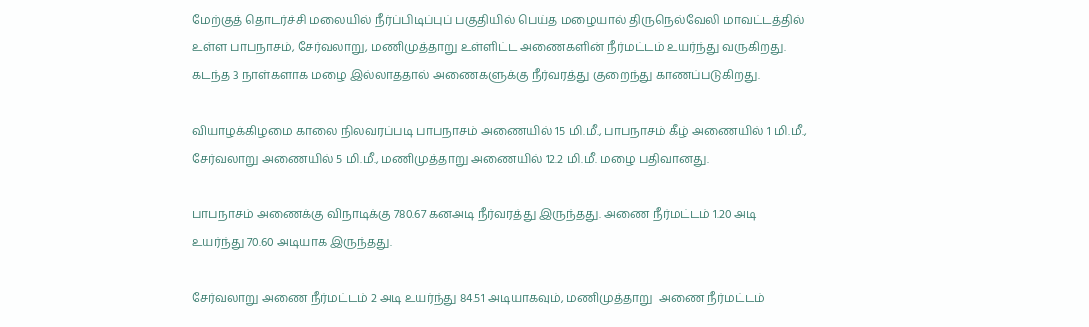மேற்குத் தொடர்ச்சி மலையில் நீர்ப்பிடிப்புப் பகுதியில் பெய்த மழையால் திருநெல்வேலி மாவட்டத்தில் உள்ள பாபநாசம், சேர்வலாறு, மணிமுத்தாறு உள்ளிட்ட அணைகளின் நீர்மட்டம் உயர்ந்து வருகிறது. கடந்த 3 நாள்களாக மழை இல்லாததால் அணைகளுக்கு நீர்வரத்து குறைந்து காணப்படுகிறது.

வியாழக்கிழமை காலை நிலவரப்படி பாபநாசம் அணையில் 15 மி.மீ., பாபநாசம் கீழ் அணையில் 1 மி.மீ., சேர்வலாறு அணையில் 5 மி.மீ., மணிமுத்தாறு அணையில் 12.2 மி.மீ. மழை பதிவானது.

பாபநாசம் அணைக்கு விநாடிக்கு 780.67 கனஅடி நீர்வரத்து இருந்தது. அணை நீர்மட்டம் 1.20 அடி உயர்ந்து 70.60 அடியாக இருந்தது.

சேர்வலாறு அணை நீர்மட்டம் 2 அடி உயர்ந்து 84.51 அடியாகவும், மணிமுத்தாறு  அணை நீர்மட்டம்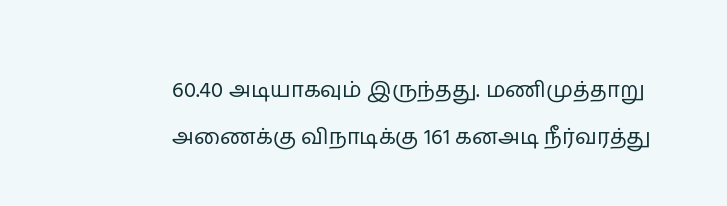60.40 அடியாகவும் இருந்தது. மணிமுத்தாறு அணைக்கு விநாடிக்கு 161 கனஅடி நீர்வரத்து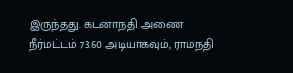இருந்தது. கடனாநதி அணை நீர்மட்டம் 73.60 அடியாகவும், ராமநதி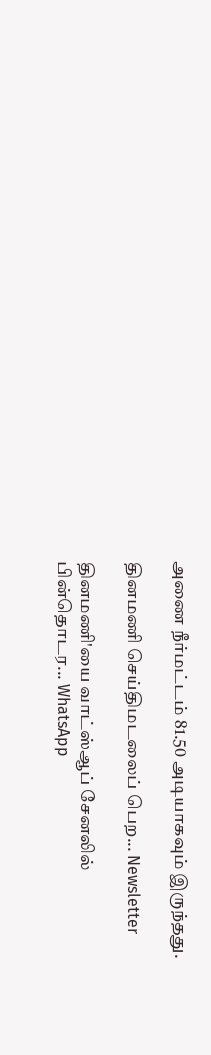அணை நீர்மட்டம் 81.50 அடியாகவும் இருந்தது.

தினமணி செய்திமடலைப் பெற... Newsletter

தினமணி'யை வாட்ஸ்ஆப் சேனலில் பின்தொடர... WhatsApp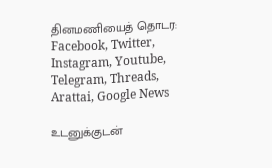தினமணியைத் தொடர: Facebook, Twitter, Instagram, Youtube, Telegram, Threads, Arattai, Google News

உடனுக்குடன்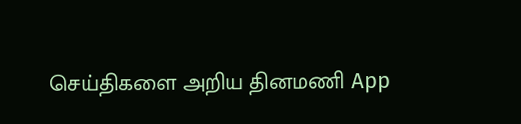செய்திகளை அறிய தினமணி App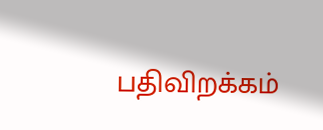பதிவிறக்கம்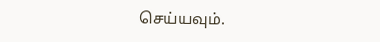செய்யவும்.